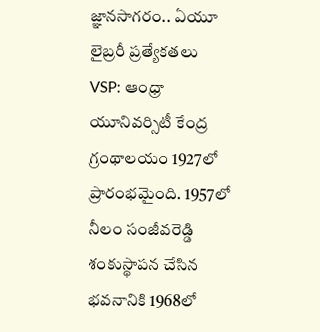జ్ఞానసాగరం.. ఏయూ లైబ్రరీ ప్రత్యేకతలు
VSP: ఆంధ్రా యూనివర్సిటీ కేంద్ర గ్రంథాలయం 1927లో ప్రారంభమైంది. 1957లో నీలం సంజీవరెడ్డి శంకుస్థాపన చేసిన భవనానికి 1968లో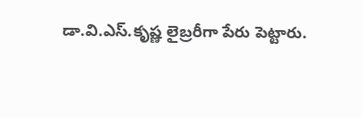డా.వి.ఎస్.కృష్ణ లైబ్రరీగా పేరు పెట్టారు.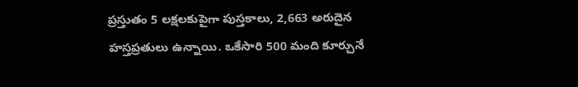ప్రస్తుతం 5 లక్షలకుపైగా పుస్తకాలు, 2,663 అరుదైన హస్తప్రతులు ఉన్నాయి. ఒకేసారి 500 మంది కూర్చునే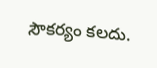సౌకర్యం కలదు.